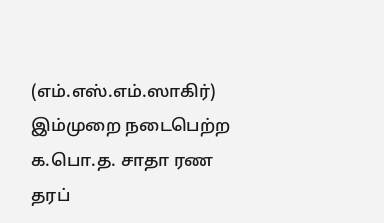(எம்.எஸ்.எம்.ஸாகிர்)
இம்முறை நடைபெற்ற க.பொ.த. சாதா ரண தரப்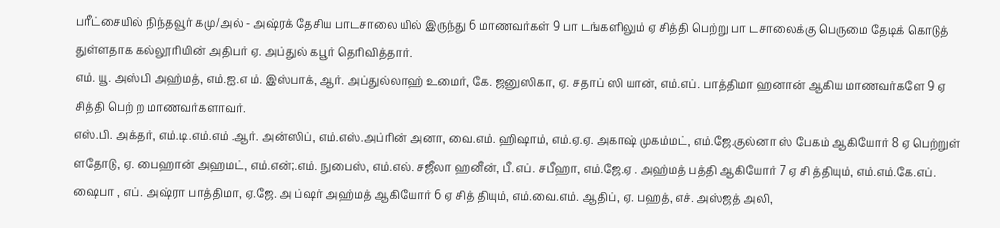பரீட்சையில் நிந்தவூர் கமு/அல் - அஷ்ரக் தேசிய பாடசாலை யில் இருந்து 6 மாணவர்கள் 9 பா டங்களிலும் ஏ சித்தி பெற்று பா டசாலைக்கு பெருமை தேடிக் கொடுத் துள்ளதாக கல்லூரியின் அதிபர் ஏ. அப்துல் கபூர் தெரிவித்தார்.
எம். யூ. அஸ்பி அஹ்மத், எம்.ஐ.எ ம். இஸ்பாக், ஆர். அப்துல்லாஹ் உமைர், கே. ஜனுஸிகா, ஏ. சதாப் ஸி யான், எம்.எப். பாத்திமா ஹனான் ஆகிய மாணவர்களே 9 ஏ சித்தி பெற் ற மாணவர்களாவர்.
எஸ்.பி. அக்தர், எம்.டி.எம்.எம் .ஆர். அன்ஸிப், எம்.எஸ்.அப்ரின் அனா, வை.எம். ஹிஷாம், எம்.ஏ.ஏ. அகாஷ் முகம்மட், எம்.ஜே.குல்னா ஸ் பேகம் ஆகியோர் 8 ஏ பெற்றுள் ளதோடு, ஏ. பைஹான் அஹமட், எம்.என்;.எம். நுபைஸ், எம்.எல். சஜீலா ஹனீன், பீ.எப். சபீஹா, எம்.ஜே.ஏ . அஹ்மத் பத்தி ஆகியோர் 7 ஏ சி த்தியும், எம்.எம்.கே.எப். ஷைபா , எப். அஷ்ரா பாத்திமா, ஏ.ஜே. அ ப்ஷர் அஹ்மத் ஆகியோர் 6 ஏ சித் தியும், எம்.வை.எம். ஆதிப், ஏ. பஹத், எச். அஸ்ஜத் அலி,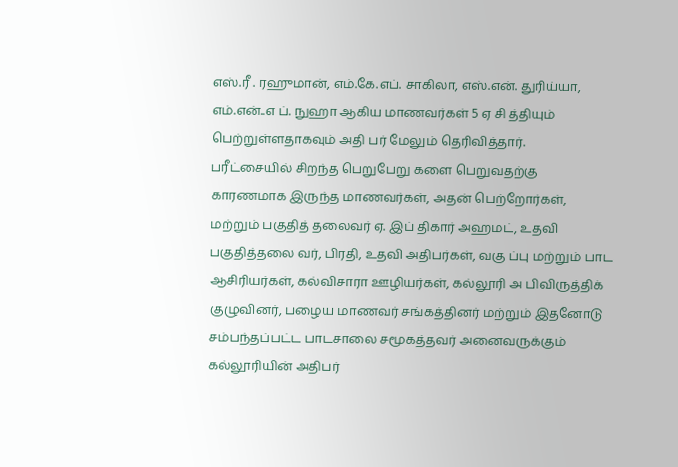எஸ்.ரீ . ரஹுமான், எம்.கே.எப். சாகிலா, எஸ்.என். துரிய்யா, எம்.என்..எ ப். நுஹா ஆகிய மாணவர்கள் 5 ஏ சி த்தியும் பெற்றுள்ளதாகவும் அதி பர் மேலும் தெரிவித்தார்.
பரீட்சையில் சிறந்த பெறுபேறு களை பெறுவதற்கு காரணமாக இருந்த மாணவர்கள், அதன் பெற்றோர்கள், மற்றும் பகுதித் தலைவர் ஏ. இப் திகார் அஹமட், உதவி பகுதித்தலை வர், பிரதி, உதவி அதிபர்கள், வகு ப்பு மற்றும் பாட ஆசிரியர்கள், கல்விசாரா ஊழியர்கள், கல்லூரி அ பிவிருத்திக் குழுவினர், பழைய மாணவர் சங்கத்தினர் மற்றும் இதனோடு சம்பந்தப்பட்ட பாடசாலை சமூகத்தவர் அனைவருக்கும் கல்லூரியின் அதிபர்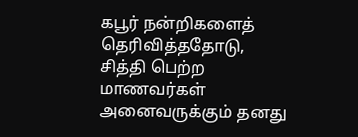கபூர் நன்றிகளைத் தெரிவித்ததோடு, சித்தி பெற்ற மாணவர்கள் அனைவருக்கும் தனது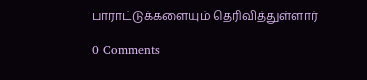பாராட்டுக்களையும் தெரிவித்துள்ளார்

0 Comments